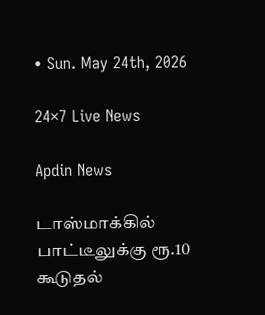• Sun. May 24th, 2026

24×7 Live News

Apdin News

டாஸ்மாக்கில் பாட்டீலுக்கு ரூ.10 கூடுதல்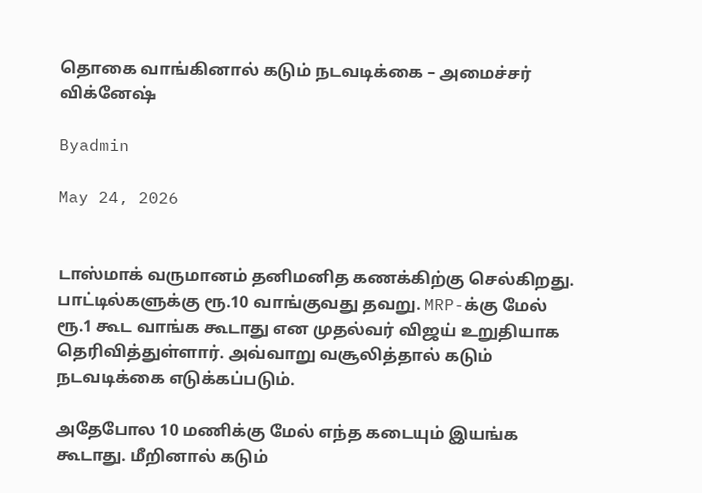தொகை வாங்கினால் கடும் நடவடிக்கை – அமைச்சர் விக்னேஷ்

Byadmin

May 24, 2026


டாஸ்மாக் வருமானம் தனிமனித கணக்கிற்கு செல்கிறது. பாட்டில்களுக்கு ரூ.10 வாங்குவது தவறு. MRP-க்கு மேல் ரூ.1 கூட வாங்க கூடாது என முதல்வர் விஜய் உறுதியாக தெரிவித்துள்ளார். அவ்வாறு வசூலித்தால் கடும் நடவடிக்கை எடுக்கப்படும்.

அதேபோல 10 மணிக்கு மேல் எந்த கடையும் இயங்க கூடாது. மீறினால் கடும்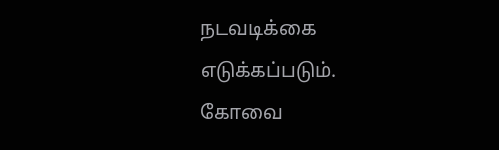நடவடிக்கை எடுக்கப்படும். கோவை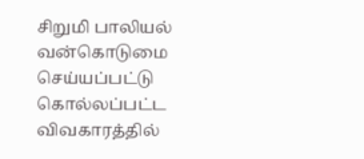சிறுமி பாலியல் வன்கொடுமை செய்யப்பட்டு கொல்லப்பட்ட விவகாரத்தில்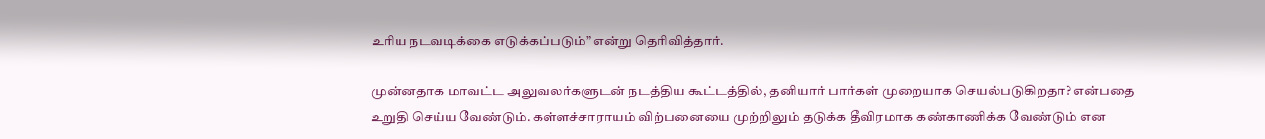உரிய நடவடிக்கை எடுக்கப்படும்” என்று தெரிவித்தார்.

முன்னதாக மாவட்ட அலுவலர்களுடன் நடத்திய கூட்டத்தில், தனியார் பார்கள் முறையாக செயல்படுகிறதா? என்பதை உறுதி செய்ய வேண்டும். கள்ளச்சாராயம் விற்பனையை முற்றிலும் தடுக்க தீவிரமாக கண்காணிக்க வேண்டும் என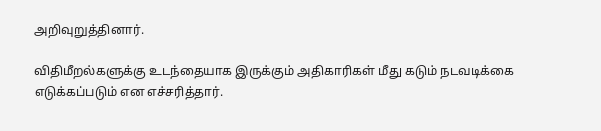அறிவுறுத்தினார்.

விதிமீறல்களுக்கு உடந்தையாக இருக்கும் அதிகாரிகள் மீது கடும் நடவடிக்கை எடுக்கப்படும் என எச்சரித்தார்.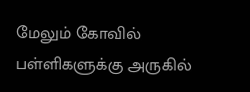மேலும் கோவில் பள்ளிகளுக்கு அருகில்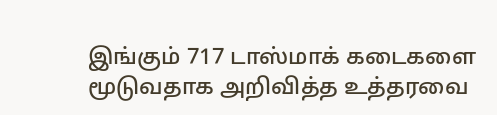இங்கும் 717 டாஸ்மாக் கடைகளை மூடுவதாக அறிவித்த உத்தரவை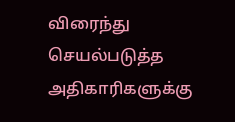விரைந்து செயல்படுத்த அதிகாரிகளுக்கு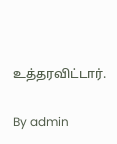உத்தரவிட்டார்.

By admin